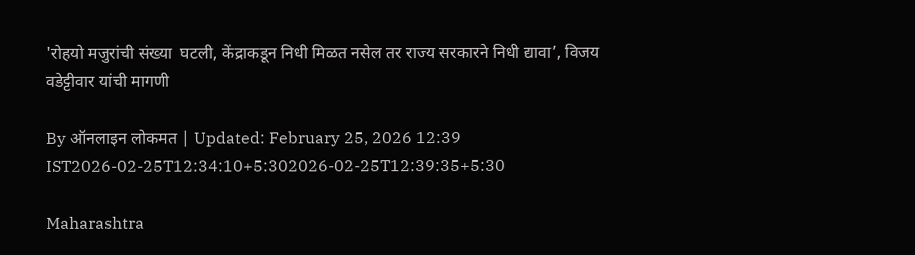'रोहयो मजुरांची संख्या  घटली, केंद्राकडून निधी मिळत नसेल तर राज्य सरकारने निधी द्यावा’, विजय वडेट्टीवार यांची मागणी

By ऑनलाइन लोकमत | Updated: February 25, 2026 12:39 IST2026-02-25T12:34:10+5:302026-02-25T12:39:35+5:30

Maharashtra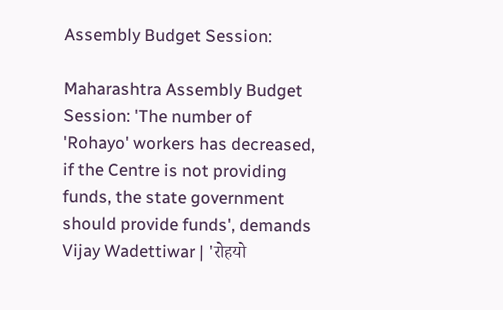Assembly Budget Session:

Maharashtra Assembly Budget Session: 'The number of 'Rohayo' workers has decreased, if the Centre is not providing funds, the state government should provide funds', demands Vijay Wadettiwar | 'रोहयो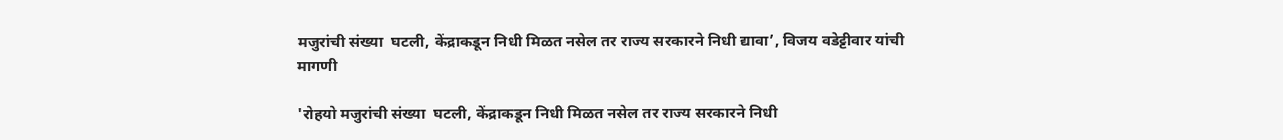मजुरांची संख्या  घटली, केंद्राकडून निधी मिळत नसेल तर राज्य सरकारने निधी द्यावा’, विजय वडेट्टीवार यांची मागणी

'रोहयो मजुरांची संख्या  घटली, केंद्राकडून निधी मिळत नसेल तर राज्य सरकारने निधी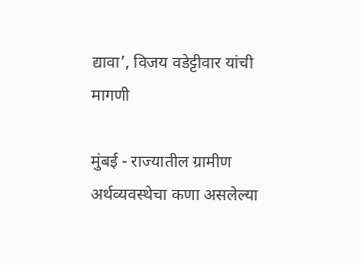द्यावा’, विजय वडेट्टीवार यांची मागणी

मुंबई - राज्यातील ग्रामीण अर्थव्यवस्थेचा कणा असलेल्या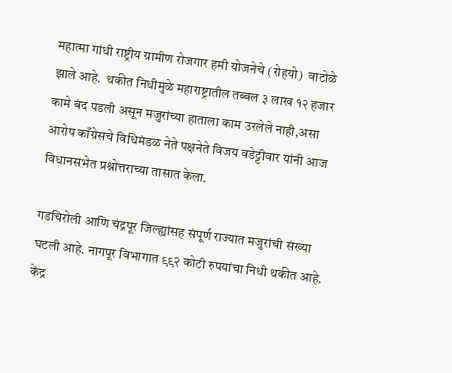महात्मा गांधी राष्ट्रीय ग्रामीण रोजगार हमी योजनेचे (रोहयो)  वाटोळे झाले आहे.  थकीत निधीमुळे महाराष्ट्रातील तब्बल ३ लाख १२ हजार कामे बंद पडली असून मजुरांच्या हाताला काम उरलेले नाही,असा आरोप काँग्रेसचे विधिमंडळ नेते पक्षनेते विजय वडेट्टीवार यांनी आज विधानसभेत प्रश्नोत्तराच्या तासात केला.

गडचिरोली आणि चंद्रपूर जिल्ह्यांसह संपूर्ण राज्यात मजुरांची संख्या घटली आहे. नागपूर विभागात ९९२ कोटी रुपयांचा निधी थकीत आहे. केंद्र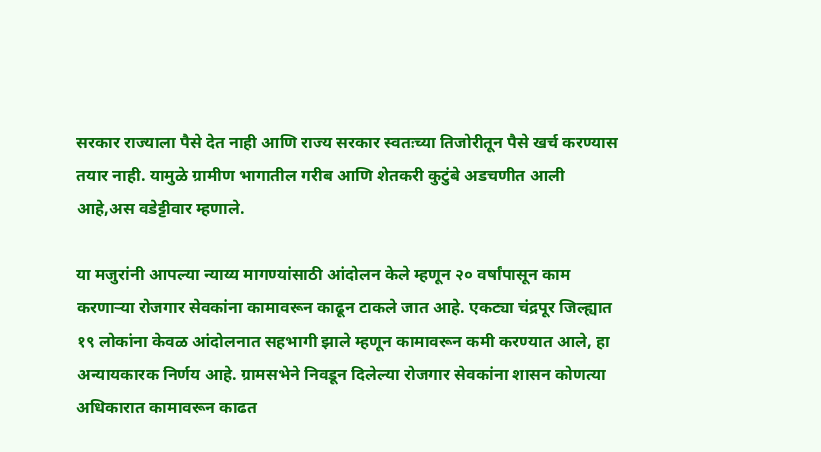सरकार राज्याला पैसे देत नाही आणि राज्य सरकार स्वतःच्या तिजोरीतून पैसे खर्च करण्यास तयार नाही. यामुळे ग्रामीण भागातील गरीब आणि शेतकरी कुटुंबे अडचणीत आली आहे,अस वडेट्टीवार म्हणाले.

या मजुरांनी आपल्या न्याय्य मागण्यांसाठी आंदोलन केले म्हणून २० वर्षांपासून काम करणाऱ्या रोजगार सेवकांना कामावरून काढून टाकले जात आहे. एकट्या चंद्रपूर जिल्ह्यात १९ लोकांना केवळ आंदोलनात सहभागी झाले म्हणून कामावरून कमी करण्यात आले, हा अन्यायकारक निर्णय आहे. ग्रामसभेने निवडून दिलेल्या रोजगार सेवकांना शासन कोणत्या अधिकारात कामावरून काढत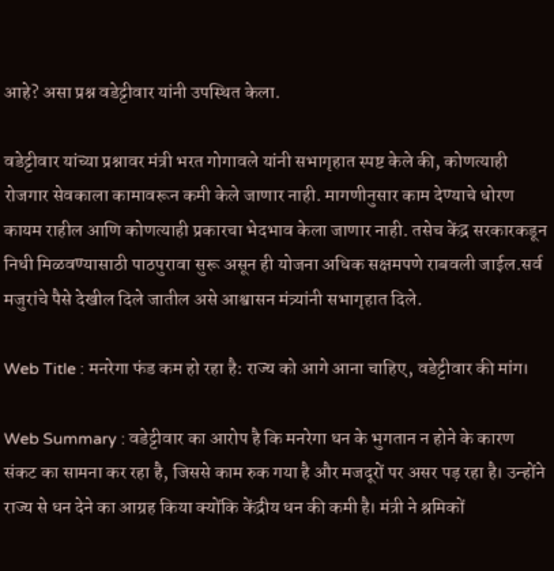आहे? असा प्रश्न वडेट्टीवार यांनी उपस्थित केला.

वडेट्टीवार यांच्या प्रश्नावर मंत्री भरत गोगावले यांनी सभागृहात स्पष्ट केले की, कोणत्याही रोजगार सेवकाला कामावरून कमी केले जाणार नाही. मागणीनुसार काम देण्याचे धोरण कायम राहील आणि कोणत्याही प्रकारचा भेदभाव केला जाणार नाही. तसेच केंद्र सरकारकडून निधी मिळवण्यासाठी पाठपुरावा सुरू असून ही योजना अधिक सक्षमपणे राबवली जाईल.सर्व मजुरांचे पैसे देखील दिले जातील असे आश्वासन मंत्र्यांनी सभागृहात दिले.

Web Title : मनरेगा फंड कम हो रहा है: राज्य को आगे आना चाहिए, वडेट्टीवार की मांग।

Web Summary : वडेट्टीवार का आरोप है कि मनरेगा धन के भुगतान न होने के कारण संकट का सामना कर रहा है, जिससे काम रुक गया है और मजदूरों पर असर पड़ रहा है। उन्होंने राज्य से धन देने का आग्रह किया क्योंकि केंद्रीय धन की कमी है। मंत्री ने श्रमिकों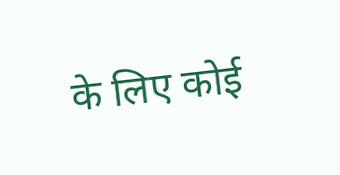के लिए कोई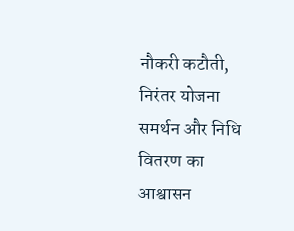नौकरी कटौती, निरंतर योजना समर्थन और निधि वितरण का आश्वासन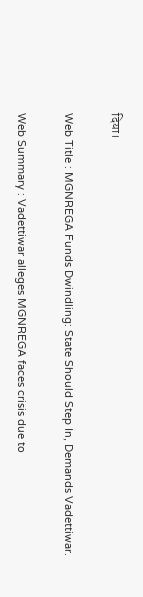दिया।

Web Title : MGNREGA Funds Dwindling: State Should Step In, Demands Vadettiwar.

Web Summary : Vadettiwar alleges MGNREGA faces crisis due to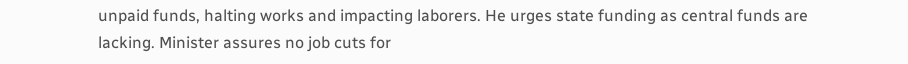unpaid funds, halting works and impacting laborers. He urges state funding as central funds are lacking. Minister assures no job cuts for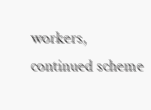workers, continued scheme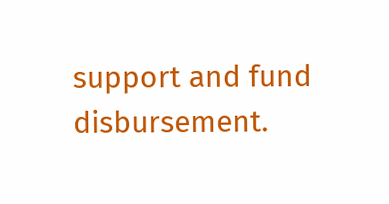support and fund disbursement.